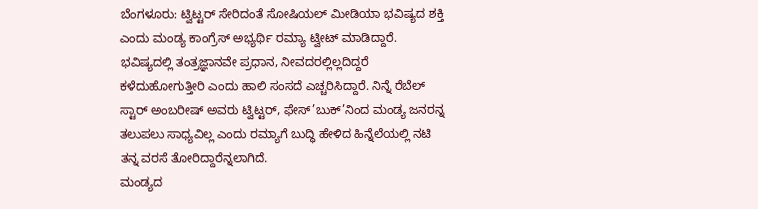ಬೆಂಗಳೂರು: ಟ್ವಿಟ್ಟರ್ ಸೇರಿದಂತೆ ಸೋಷಿಯಲ್ ಮೀಡಿಯಾ ಭವಿಷ್ಯದ ಶಕ್ತಿ ಎಂದು ಮಂಡ್ಯ ಕಾಂಗ್ರೆಸ್ ಅಭ್ಯರ್ಥಿ ರಮ್ಯಾ ಟ್ವೀಟ್ ಮಾಡಿದ್ದಾರೆ. ಭವಿಷ್ಯದಲ್ಲಿ ತಂತ್ರಜ್ಞಾನವೇ ಪ್ರಧಾನ, ನೀವದರಲ್ಲಿಲ್ಲದಿದ್ದರೆ ಕಳೆದುಹೋಗುತ್ತೀರಿ ಎಂದು ಹಾಲಿ ಸಂಸದೆ ಎಚ್ಚರಿಸಿದ್ದಾರೆ. ನಿನ್ನೆ ರೆಬೆಲ್ ಸ್ಟಾರ್ ಅಂಬರೀಷ್ ಅವರು ಟ್ವಿಟ್ಟರ್, ಫೇಸ್’ಬುಕ್’ನಿಂದ ಮಂಡ್ಯ ಜನರನ್ನ ತಲುಪಲು ಸಾಧ್ಯವಿಲ್ಲ ಎಂದು ರಮ್ಯಾಗೆ ಬುದ್ಧಿ ಹೇಳಿದ ಹಿನ್ನೆಲೆಯಲ್ಲಿ ನಟಿ ತನ್ನ ವರಸೆ ತೋರಿದ್ದಾರೆನ್ನಲಾಗಿದೆ.
ಮಂಡ್ಯದ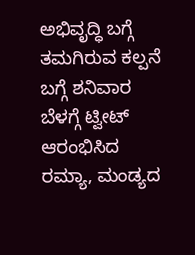ಅಭಿವೃದ್ಧಿ ಬಗ್ಗೆ ತಮಗಿರುವ ಕಲ್ಪನೆ ಬಗ್ಗೆ ಶನಿವಾರ ಬೆಳಗ್ಗೆ ಟ್ವೀಟ್ ಆರಂಭಿಸಿದ ರಮ್ಯಾ, ಮಂಡ್ಯದ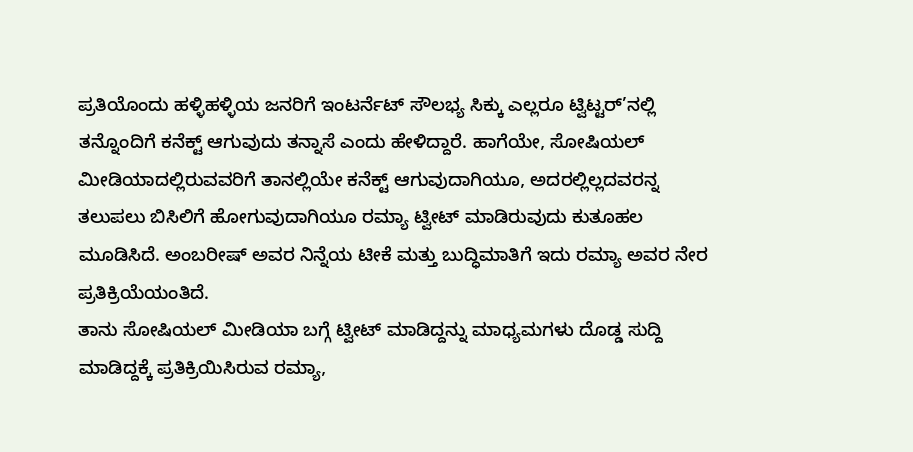ಪ್ರತಿಯೊಂದು ಹಳ್ಳಿಹಳ್ಳಿಯ ಜನರಿಗೆ ಇಂಟರ್ನೆಟ್ ಸೌಲಭ್ಯ ಸಿಕ್ಕು ಎಲ್ಲರೂ ಟ್ವಿಟ್ಟರ್’ನಲ್ಲಿ ತನ್ನೊಂದಿಗೆ ಕನೆಕ್ಟ್ ಆಗುವುದು ತನ್ನಾಸೆ ಎಂದು ಹೇಳಿದ್ದಾರೆ. ಹಾಗೆಯೇ, ಸೋಷಿಯಲ್ ಮೀಡಿಯಾದಲ್ಲಿರುವವರಿಗೆ ತಾನಲ್ಲಿಯೇ ಕನೆಕ್ಟ್ ಆಗುವುದಾಗಿಯೂ, ಅದರಲ್ಲಿಲ್ಲದವರನ್ನ ತಲುಪಲು ಬಿಸಿಲಿಗೆ ಹೋಗುವುದಾಗಿಯೂ ರಮ್ಯಾ ಟ್ವೀಟ್ ಮಾಡಿರುವುದು ಕುತೂಹಲ ಮೂಡಿಸಿದೆ. ಅಂಬರೀಷ್ ಅವರ ನಿನ್ನೆಯ ಟೀಕೆ ಮತ್ತು ಬುದ್ಧಿಮಾತಿಗೆ ಇದು ರಮ್ಯಾ ಅವರ ನೇರ ಪ್ರತಿಕ್ರಿಯೆಯಂತಿದೆ.
ತಾನು ಸೋಷಿಯಲ್ ಮೀಡಿಯಾ ಬಗ್ಗೆ ಟ್ವೀಟ್ ಮಾಡಿದ್ದನ್ನು ಮಾಧ್ಯಮಗಳು ದೊಡ್ಡ ಸುದ್ದಿ ಮಾಡಿದ್ದಕ್ಕೆ ಪ್ರತಿಕ್ರಿಯಿಸಿರುವ ರಮ್ಯಾ,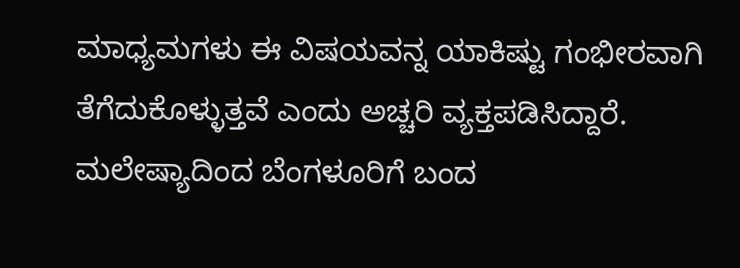ಮಾಧ್ಯಮಗಳು ಈ ವಿಷಯವನ್ನ ಯಾಕಿಷ್ಟು ಗಂಭೀರವಾಗಿ ತೆಗೆದುಕೊಳ್ಳುತ್ತವೆ ಎಂದು ಅಚ್ಚರಿ ವ್ಯಕ್ತಪಡಿಸಿದ್ದಾರೆ.
ಮಲೇಷ್ಯಾದಿಂದ ಬೆಂಗಳೂರಿಗೆ ಬಂದ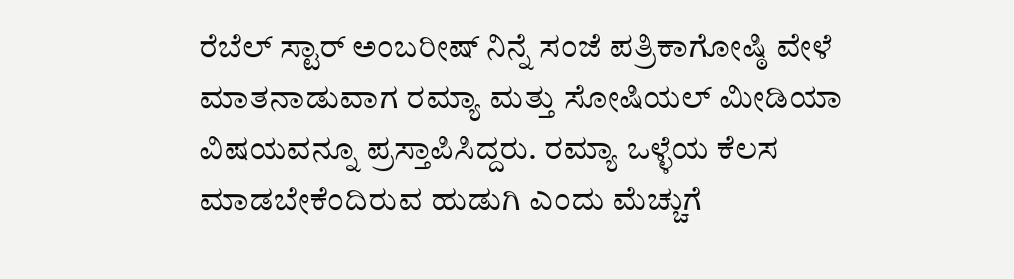ರೆಬೆಲ್ ಸ್ಟಾರ್ ಅಂಬರೀಷ್ ನಿನ್ನೆ ಸಂಜೆ ಪತ್ರಿಕಾಗೋಷ್ಠಿ ವೇಳೆ ಮಾತನಾಡುವಾಗ ರಮ್ಯಾ ಮತ್ತು ಸೋಷಿಯಲ್ ಮೀಡಿಯಾ ವಿಷಯವನ್ನೂ ಪ್ರಸ್ತಾಪಿಸಿದ್ದರು. ರಮ್ಯಾ ಒಳ್ಳೆಯ ಕೆಲಸ ಮಾಡಬೇಕೆಂದಿರುವ ಹುಡುಗಿ ಎಂದು ಮೆಚ್ಚುಗೆ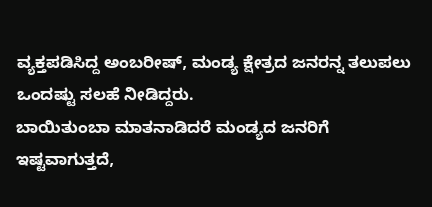ವ್ಯಕ್ತಪಡಿಸಿದ್ದ ಅಂಬರೀಷ್, ಮಂಡ್ಯ ಕ್ಷೇತ್ರದ ಜನರನ್ನ ತಲುಪಲು ಒಂದಷ್ಟು ಸಲಹೆ ನೀಡಿದ್ದರು.
ಬಾಯಿತುಂಬಾ ಮಾತನಾಡಿದರೆ ಮಂಡ್ಯದ ಜನರಿಗೆ ಇಷ್ಟವಾಗುತ್ತದೆ,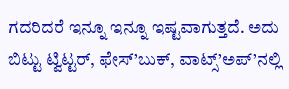ಗದರಿದರೆ ಇನ್ನೂ ಇನ್ನೂ ಇಷ್ಟವಾಗುತ್ತದೆ. ಅದು ಬಿಟ್ಟು ಟ್ವಿಟ್ಟರ್, ಫೇಸ್’ಬುಕ್, ವಾಟ್ಸ್’ಅಪ್’ನಲ್ಲಿ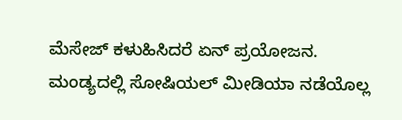ಮೆಸೇಜ್ ಕಳುಹಿಸಿದರೆ ಏನ್ ಪ್ರಯೋಜನ. ಮಂಡ್ಯದಲ್ಲಿ ಸೋಷಿಯಲ್ ಮೀಡಿಯಾ ನಡೆಯೊಲ್ಲ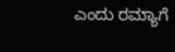ಎಂದು ರಮ್ಯಾಗೆ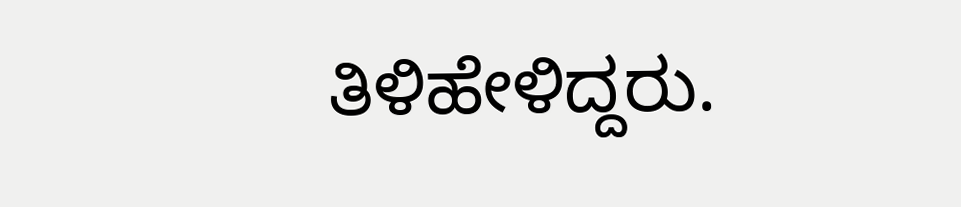ತಿಳಿಹೇಳಿದ್ದರು.